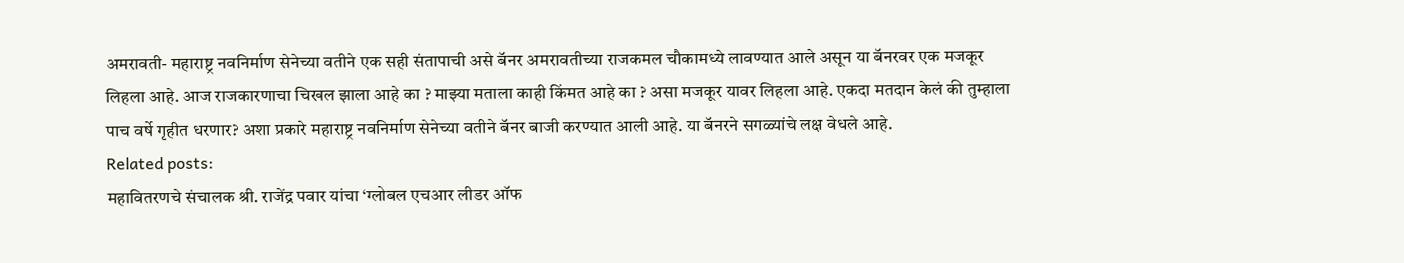अमरावती- महाराष्ट्र नवनिर्माण सेनेच्या वतीने एक सही संतापाची असे बॅनर अमरावतीच्या राजकमल चौकामध्ये लावण्यात आले असून या बॅनरवर एक मजकूर लिहला आहे. आज राजकारणाचा चिखल झाला आहे का ? माझ्या मताला काही किंमत आहे का ? असा मजकूर यावर लिहला आहे. एकदा मतदान केलं की तुम्हाला पाच वर्षे गृहीत धरणार? अशा प्रकारे महाराष्ट्र नवनिर्माण सेनेच्या वतीने बॅनर बाजी करण्यात आली आहे. या बॅनरने सगळ्यांचे लक्ष वेधले आहे.
Related posts:
महावितरणचे संचालक श्री. राजेंद्र पवार यांचा ‘ग्लोबल एचआर लीडर ऑफ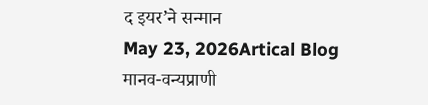द इयर’ने सन्मान
May 23, 2026Artical Blog
मानव-वन्यप्राणी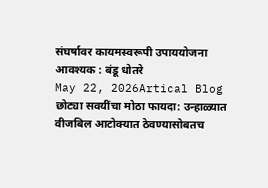संघर्षावर कायमस्वरूपी उपाययोजना आवश्यक : बंडू धोतरे
May 22, 2026Artical Blog
छोट्या सवयींचा मोठा फायदा: उन्हाळ्यात वीजबिल आटोक्यात ठेवण्यासोबतच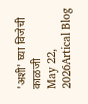'अशी' घ्या विजेची काळजी
May 22, 2026Artical Blog